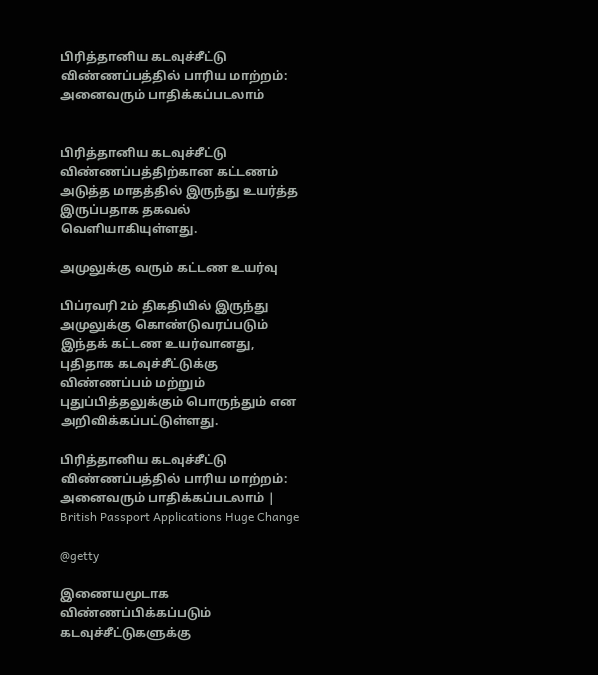பிரித்தானிய கடவுச்சீட்டு விண்ணப்பத்தில் பாரிய மாற்றம்: அனைவரும் பாதிக்கப்படலாம்


பிரித்தானிய கடவுச்சீட்டு விண்ணப்பத்திற்கான கட்டணம் அடுத்த மாதத்தில் இருந்து உயர்த்த இருப்பதாக தகவல் வெளியாகியுள்ளது.

அமுலுக்கு வரும் கட்டண உயர்வு

பிப்ரவரி 2ம் திகதியில் இருந்து அமுலுக்கு கொண்டுவரப்படும் இந்தக் கட்டண உயர்வானது, புதிதாக கடவுச்சீட்டுக்கு விண்ணப்பம் மற்றும் புதுப்பித்தலுக்கும் பொருந்தும் என அறிவிக்கப்பட்டுள்ளது.

பிரித்தானிய கடவுச்சீட்டு விண்ணப்பத்தில் பாரிய மாற்றம்: அனைவரும் பாதிக்கப்படலாம் | British Passport Applications Huge Change

@getty

இணையமூடாக விண்ணப்பிக்கப்படும் கடவுச்சீட்டுகளுக்கு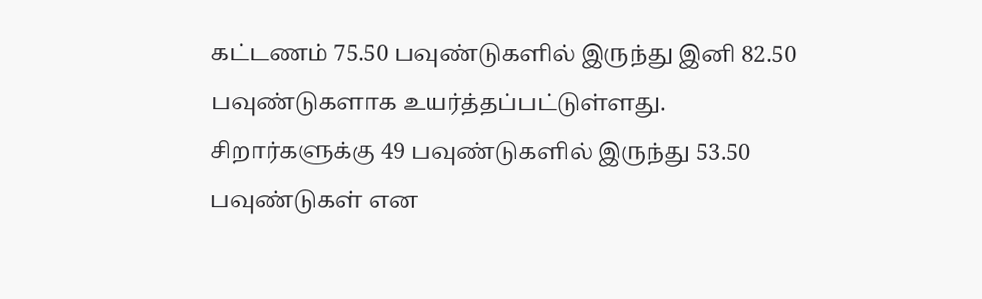கட்டணம் 75.50 பவுண்டுகளில் இருந்து இனி 82.50 பவுண்டுகளாக உயர்த்தப்பட்டுள்ளது.
சிறார்களுக்கு 49 பவுண்டுகளில் இருந்து 53.50 பவுண்டுகள் என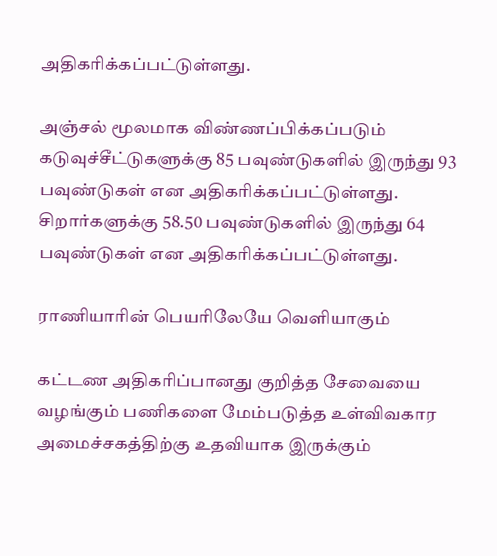அதிகரிக்கப்பட்டுள்ளது.

அஞ்சல் மூலமாக விண்ணப்பிக்கப்படும் கடுவுச்சீட்டுகளுக்கு 85 பவுண்டுகளில் இருந்து 93 பவுண்டுகள் என அதிகரிக்கப்பட்டுள்ளது. சிறார்களுக்கு 58.50 பவுண்டுகளில் இருந்து 64 பவுண்டுகள் என அதிகரிக்கப்பட்டுள்ளது.

ராணியாரின் பெயரிலேயே வெளியாகும்

கட்டண அதிகரிப்பானது குறித்த சேவையை வழங்கும் பணிகளை மேம்படுத்த உள்விவகார அமைச்சகத்திற்கு உதவியாக இருக்கும்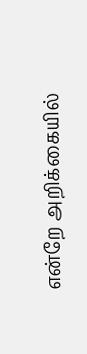என்றே அறிக்கையில்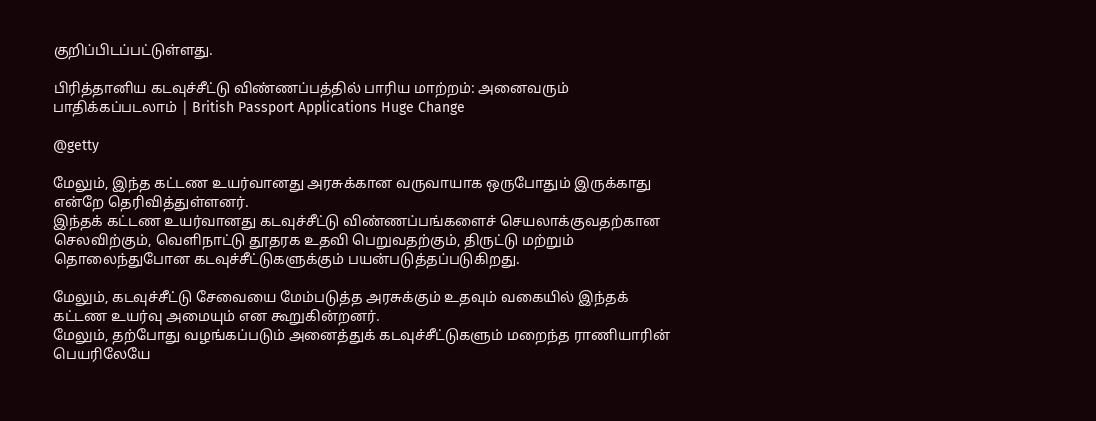குறிப்பிடப்பட்டுள்ளது.

பிரித்தானிய கடவுச்சீட்டு விண்ணப்பத்தில் பாரிய மாற்றம்: அனைவரும் பாதிக்கப்படலாம் | British Passport Applications Huge Change

@getty

மேலும், இந்த கட்டண உயர்வானது அரசுக்கான வருவாயாக ஒருபோதும் இருக்காது என்றே தெரிவித்துள்ளனர்.
இந்தக் கட்டண உயர்வானது கடவுச்சீட்டு விண்ணப்பங்களைச் செயலாக்குவதற்கான செலவிற்கும், வெளிநாட்டு தூதரக உதவி பெறுவதற்கும், திருட்டு மற்றும் தொலைந்துபோன கடவுச்சீட்டுகளுக்கும் பயன்படுத்தப்படுகிறது.

மேலும், கடவுச்சீட்டு சேவையை மேம்படுத்த அரசுக்கும் உதவும் வகையில் இந்தக் கட்டண உயர்வு அமையும் என கூறுகின்றனர்.
மேலும், தற்போது வழங்கப்படும் அனைத்துக் கடவுச்சீட்டுகளும் மறைந்த ராணியாரின் பெயரிலேயே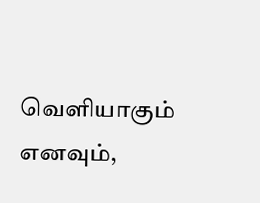வெளியாகும் எனவும்,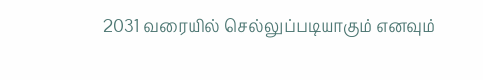2031 வரையில் செல்லுப்படியாகும் எனவும்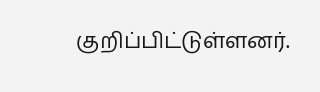குறிப்பிட்டுள்ளனர்.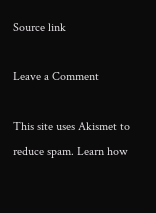Source link

Leave a Comment

This site uses Akismet to reduce spam. Learn how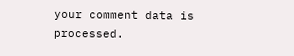your comment data is processed.